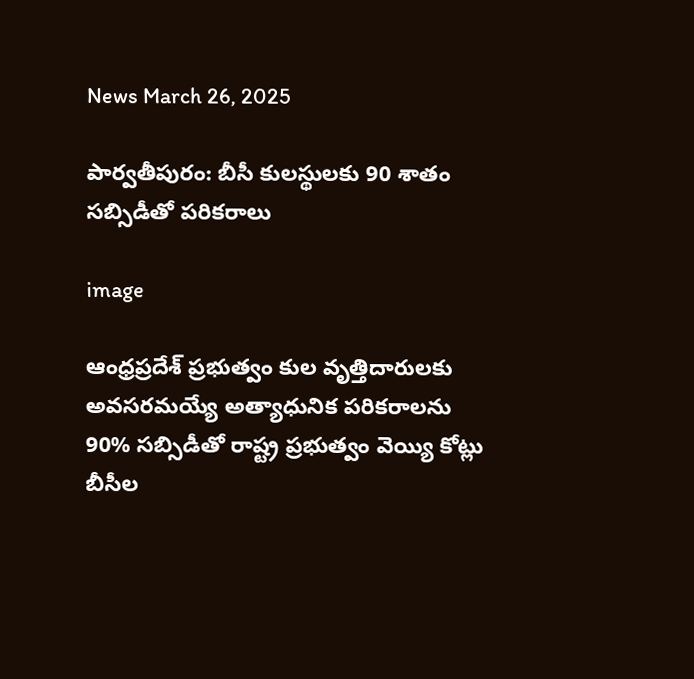News March 26, 2025

పార్వతీపురం: బీసీ కులస్థులకు 90 శాతం సబ్సిడీతో పరికరాలు

image

ఆంధ్రప్రదేశ్ ప్రభుత్వం కుల వృత్తిదారులకు అవసరమయ్యే అత్యాధునిక పరికరాలను 90% సబ్సిడీతో రాష్ట్ర ప్రభుత్వం వెయ్యి కోట్లు బీసీల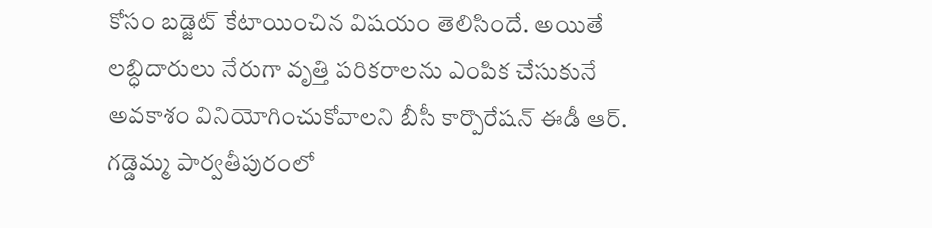కోసం బడ్జెట్ కేటాయించిన విషయం తెలిసిందే. అయితే లబ్ధిదారులు నేరుగా వృత్తి పరికరాలను ఎంపిక చేసుకునే అవకాశం వినియోగించుకోవాలని బీసీ కార్పొరేషన్ ఈడీ ఆర్. గడ్డెమ్మ పార్వతీపురంలో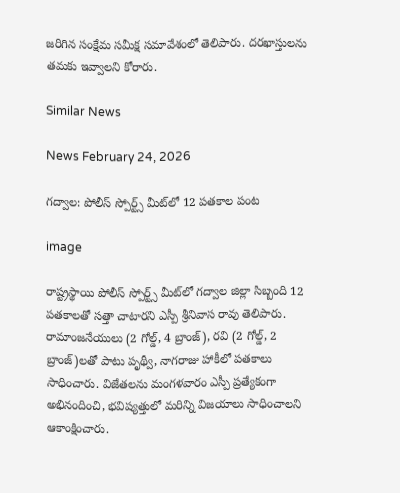జరిగిన సంక్షేమ సమీక్ష సమావేశంలో తెలిపారు. దరఖాస్తులను తమకు ఇవ్వాలని కోరారు.

Similar News

News February 24, 2026

గద్వాల: పోలీస్ స్పోర్ట్స్ మీట్‌లో 12 పతకాల పంట

image

రాష్ట్రస్థాయి పోలీస్ స్పోర్ట్స్ మీట్‌లో గద్వాల జిల్లా సిబ్బంది 12 పతకాలతో సత్తా చాటారని ఎస్పీ శ్రీనివాస రావు తెలిపారు. రామాంజనేయులు (2 గోల్డ్, 4 బ్రాంజ్), రవి (2 గోల్డ్, 2 బ్రాంజ్)లతో పాటు పృథ్వీ, నాగరాజు హాకీలో పతకాలు సాధించారు. విజేతలను మంగళవారం ఎస్పీ ప్రత్యేకంగా అభినందించి, భవిష్యత్తులో మరిన్ని విజయాలు సాధించాలని ఆకాంక్షించారు.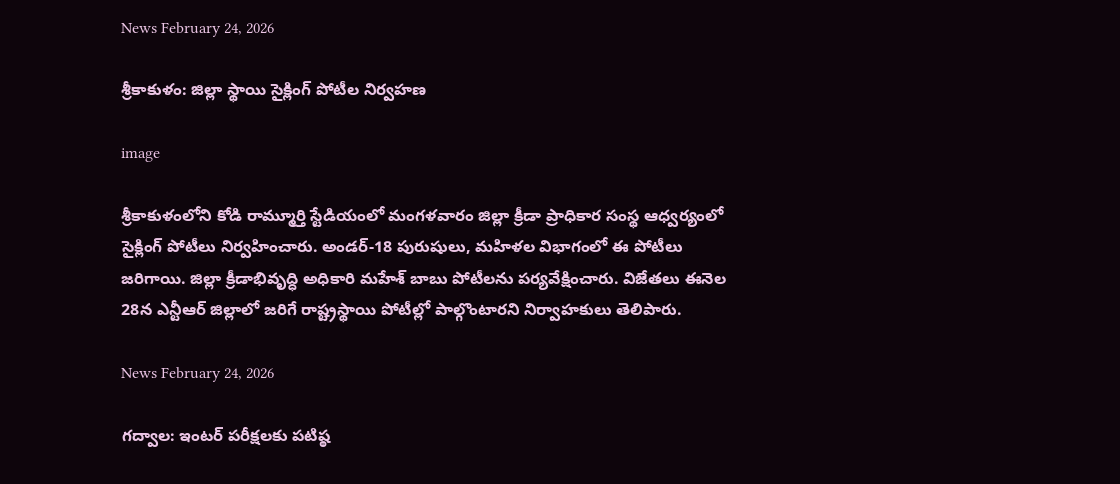News February 24, 2026

శ్రీకాకుళం: జిల్లా స్థాయి సైక్లింగ్ పోటీల నిర్వహణ

image

శ్రీకాకుళంలోని కోడి రామ్మూర్తి స్టేడియంలో మంగళవారం జిల్లా క్రీడా ప్రాధికార సంస్థ ఆధ్వర్యంలో సైక్లింగ్ పోటీలు నిర్వహించారు. అండర్-18 పురుషులు, మహిళల విభాగంలో ఈ పోటీలు జరిగాయి. జిల్లా క్రీడాభివృద్ధి అధికారి మహేశ్ బాబు పోటీలను పర్యవేక్షించారు. విజేతలు ఈనెల 28న ఎన్టీఆర్ జిల్లాలో జరిగే రాష్ట్రస్థాయి పోటీల్లో పాల్గొంటారని నిర్వాహకులు తెలిపారు.

News February 24, 2026

గద్వాల: ఇంటర్ పరీక్షలకు పటిష్ఠ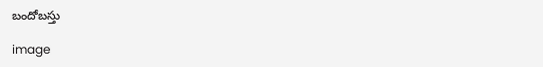బందోబస్తు

image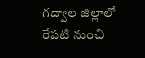గద్వాల జిల్లాలో రేపటి నుంచి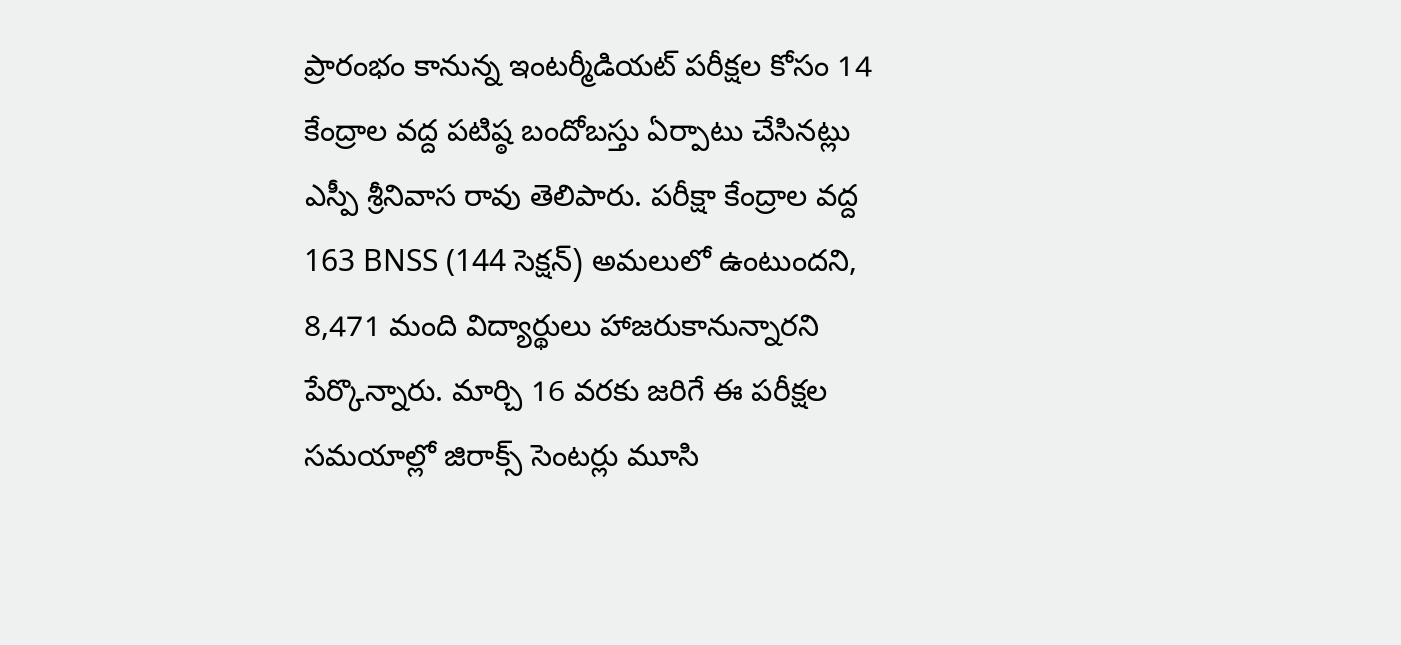ప్రారంభం కానున్న ఇంటర్మీడియట్ పరీక్షల కోసం 14 కేంద్రాల వద్ద పటిష్ఠ బందోబస్తు ఏర్పాటు చేసినట్లు ఎస్పీ శ్రీనివాస రావు తెలిపారు. పరీక్షా కేంద్రాల వద్ద 163 BNSS (144 సెక్షన్) అమలులో ఉంటుందని, 8,471 మంది విద్యార్థులు హాజరుకానున్నారని పేర్కొన్నారు. మార్చి 16 వరకు జరిగే ఈ పరీక్షల సమయాల్లో జిరాక్స్ సెంటర్లు మూసి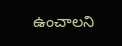ఉంచాలని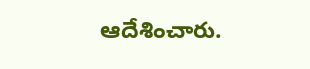ఆదేశించారు.